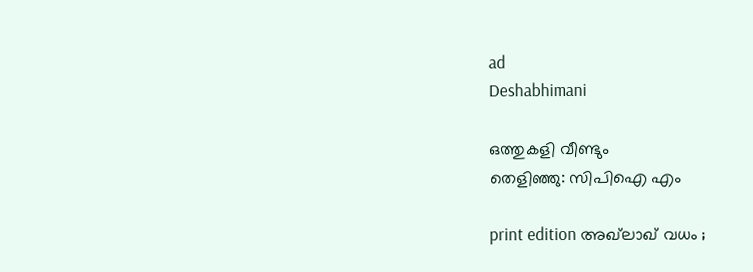ad
Deshabhimani

ഒത്തുകളി വീണ്ടും
തെളിഞ്ഞു: സിപിഐ എം

print edition അഖ്‌ലാഖ്‌ വധം ;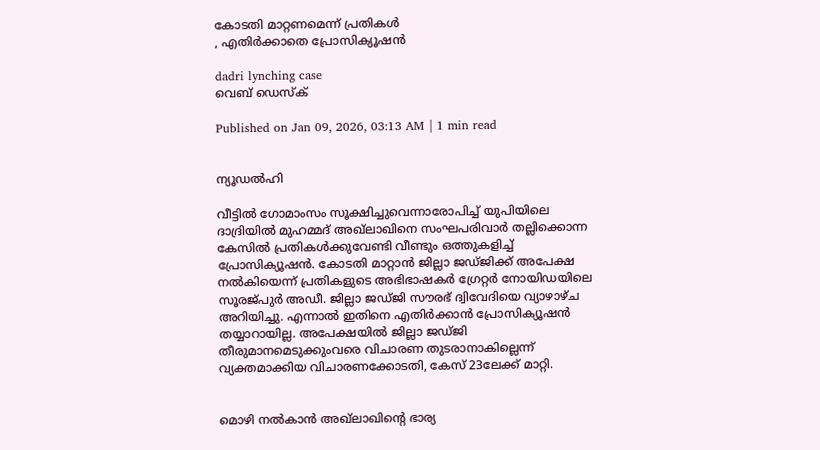കോടതി മാറ്റണമെന്ന് പ്രതികള്‍
, എതിർക്കാതെ പ്രോസിക്യൂഷൻ

dadri lynching case
വെബ് ഡെസ്ക്

Published on Jan 09, 2026, 03:13 AM | 1 min read


ന്യൂഡൽഹി

വീട്ടിൽ ഗോമാംസം സൂക്ഷിച്ചുവെന്നാരോപിച്ച്‌ യുപിയിലെ ദാദ്രിയിൽ മുഹമ്മദ്‌ അഖ്‌ലാഖിനെ സംഘപരിവാർ തല്ലിക്കൊന്ന കേസിൽ പ്രതികൾക്കുവേണ്ടി വീണ്ടും ഒത്തുകളിച്ച്‌ പ്രോസിക്യൂഷൻ. കോടതി മാറ്റാൻ ജില്ലാ ജഡ്‌ജിക്ക്‌ അപേക്ഷ നൽകിയെന്ന്‌ പ്രതികളുടെ അഭിഭാഷകർ ഗ്രേറ്റർ നോയിഡയിലെ സൂരജ്‌പുർ അഡീ. ജില്ലാ ജഡ്‌ജി സൗരഭ് ദ്വിവേദിയെ വ്യാഴാഴ്‌ച അറിയിച്ചു. എന്നാൽ ഇതിനെ എതിർക്കാൻ പ്രോസിക്യൂഷൻ തയ്യാറായില്ല. അപേക്ഷയിൽ ജില്ലാ ജഡ്‌ജി തീരുമാനമെടുക്കുംവരെ വിചാരണ തുടരാനാകില്ലെന്ന്‌ വ്യക്തമാക്കിയ വിചാരണക്കോടതി, കേസ്‌ 23ലേക്ക്‌ മാറ്റി.


മൊഴി നൽകാൻ അഖ്‌ലാഖിന്റെ ഭാര്യ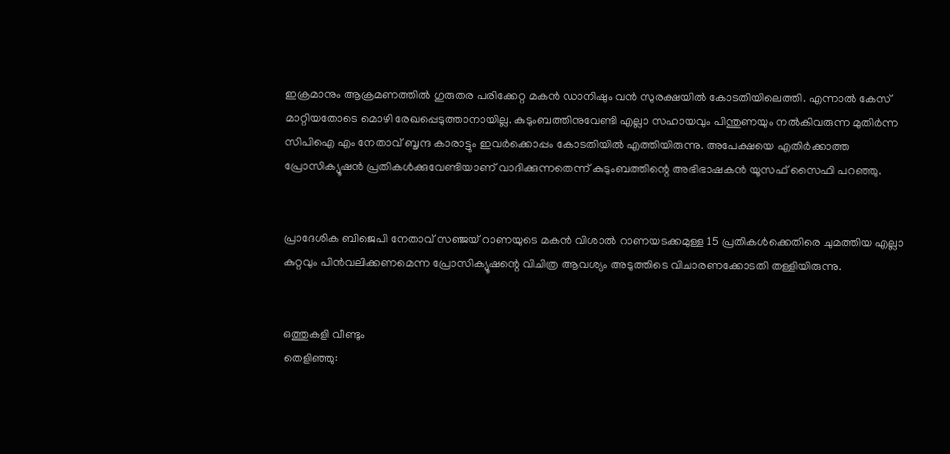ഇക്രമാനും ആക്രമണത്തിൽ ഗുരുതര പരിക്കേറ്റ മകൻ ഡാനിഷും വൻ സുരക്ഷയിൽ കോടതിയിലെത്തി. എന്നാൽ കേസ്‌ മാറ്റിയതോടെ മൊഴി രേഖപ്പെടുത്താനായില്ല. കുടുംബത്തിനുവേണ്ടി എല്ലാ സഹായവും പിന്തുണയും നൽകിവരുന്ന മുതിർന്ന സിപിഐ എം നേതാവ്‌ ബൃന്ദ കാരാട്ടും ഇവർക്കൊപ്പം കോടതിയിൽ എത്തിയിരുന്നു. അപേക്ഷയെ എതിർക്കാത്ത പ്രോസിക്യൂഷൻ പ്രതികൾക്കുവേണ്ടിയാണ്‌ വാദിക്കുന്നതെന്ന്‌ കുടുംബത്തിന്റെ അഭിഭാഷകൻ യൂസഫ് സൈഫി പറഞ്ഞു.


പ്രാദേശിക ബിജെപി നേതാവ്‌ സഞ്ജയ്‌ റാണയുടെ മകൻ വിശാൽ റാണയടക്കമുള്ള 15 പ്രതികൾക്കെതിരെ ചുമത്തിയ എല്ലാ കുറ്റവും പിൻവലിക്കണമെന്ന പ്രോസിക്യൂഷന്റെ വിചിത്ര ആവശ്യം അടുത്തിടെ വിചാരണക്കോടതി തള്ളിയിരുന്നു.


ഒത്തുകളി വീണ്ടും
തെളിഞ്ഞു: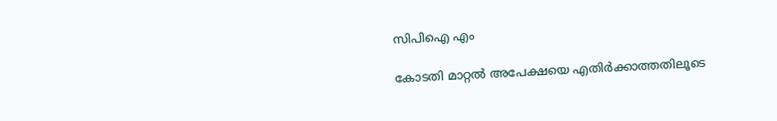സിപിഐ എം

കോടതി മാറ്റൽ അപേക്ഷയെ എതിർക്കാത്തതിലൂടെ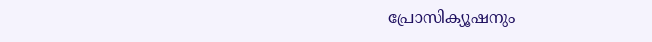പ്രോസിക്യൂഷനും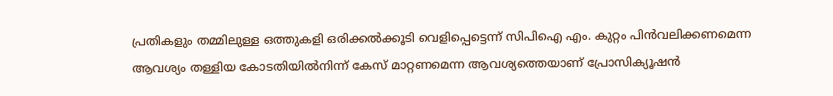പ്രതികളും തമ്മിലുള്ള ഒത്തുകളി ഒരിക്കൽക്കൂടി വെളിപ്പെട്ടെന്ന്‌ സിപിഐ എം. കുറ്റം പിൻവലിക്കണമെന്ന ആവശ്യം തള്ളിയ കോടതിയിൽനിന്ന്‌ കേസ്‌ മാറ്റണമെന്ന ആവശ്യത്തെയാണ്‌ പ്രോസിക്യൂഷൻ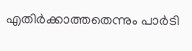എതിർക്കാത്തതെന്നും പാർടി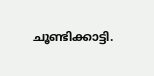ചൂണ്ടിക്കാട്ടി.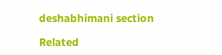deshabhimani section

Related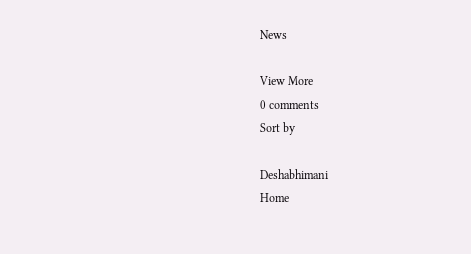News

View More
0 comments
Sort by

Deshabhimani
Home